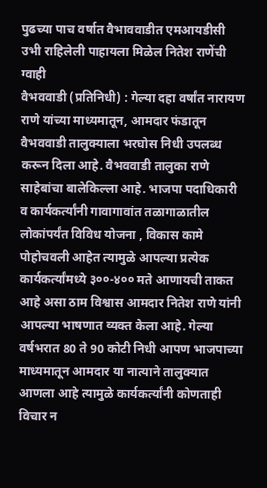पुढच्या पाच वर्षात वैभाववाडीत एमआयडीसी उभी राहिलेली पाहायला मिळेल नितेश राणेंची ग्वाही
वैभववाडी (प्रतिनिधी) : गेल्या दहा वर्षांत नारायण राणे यांच्या माध्यमातून, आमदार फंडातून वैभववाडी तालुक्याला भरघोस निधी उपलब्ध करून दिला आहे. वैभववाडी तालुका राणे साहेबांचा बालेकिल्ला आहे. भाजपा पदाधिकारी व कार्यकर्त्यांनी गावागावांत तळागाळातील लोकांपर्यंत विविध योजना , विकास कामे पोहोचवली आहेत त्यामुळे आपल्या प्रत्येक कार्यकर्त्यांमध्ये ३००-४०० मते आणायची ताकत आहे असा ठाम विश्वास आमदार नितेश राणे यांनी आपल्या भाषणात व्यक्त केला आहे. गेल्या वर्षभरात 80 ते 90 कोटी निधी आपण भाजपाच्या माध्यमातून आमदार या नात्याने तालुक्यात आणला आहे त्यामुळे कार्यकर्त्यांनी कोणताही विचार न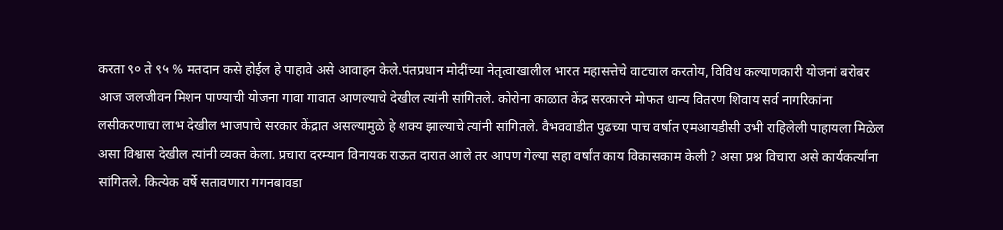करता ९० ते ९५ % मतदान कसे होईल हे पाहावे असे आवाहन केले.पंतप्रधान मोदींच्या नेतृत्वाखालील भारत महासत्तेचे वाटचाल करतोय, विविध कल्याणकारी योजनां बरोबर आज जलजीवन मिशन पाण्याची योजना गावा गावात आणल्याचे देखील त्यांनी सांगितले. कोरोना काळात केंद्र सरकारने मोफत धान्य वितरण शिवाय सर्व नागरिकांना लसीकरणाचा लाभ देखील भाजपाचे सरकार केंद्रात असल्यामुळे हे शक्य झाल्याचे त्यांनी सांगितले. वैभववाडीत पुढच्या पाच वर्षात एमआयडीसी उभी राहिलेली पाहायला मिळेल असा विश्वास देखील त्यांनी व्यक्त केला. प्रचारा दरम्यान विनायक राऊत दारात आले तर आपण गेल्या सहा वर्षांत काय विकासकाम केली ? असा प्रश्न विचारा असे कार्यकर्त्यांना सांगितले. कित्येक वर्षे सतावणारा गगनबावडा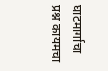घाटमार्गाचा प्रश्न कायमचा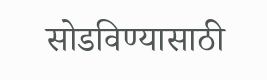सोडविण्यासाठी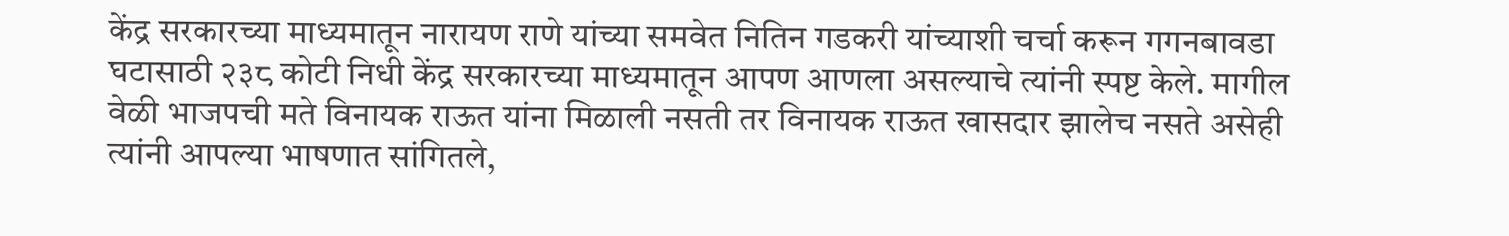केंद्र सरकारच्या माध्यमातून नारायण राणे यांच्या समवेत नितिन गडकरी यांच्याशी चर्चा करून गगनबावडा घटासाठी २३८ कोटी निधी केंद्र सरकारच्या माध्यमातून आपण आणला असल्याचे त्यांनी स्पष्ट केले. मागील वेळी भाजपची मते विनायक राऊत यांना मिळाली नसती तर विनायक राऊत खासदार झालेच नसते असेही त्यांनी आपल्या भाषणात सांगितले,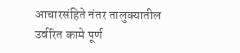आचारसंहिते नंतर तालुक्यातील उर्वरित कामे पूर्ण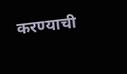करण्याची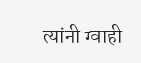त्यांनी ग्वाही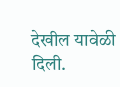देखील यावेळी दिली.